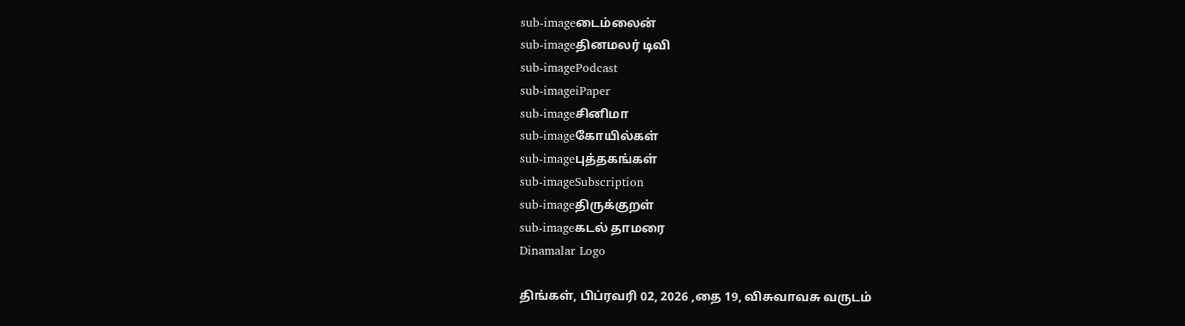sub-imageடைம்லைன்
sub-imageதினமலர் டிவி
sub-imagePodcast
sub-imageiPaper
sub-imageசினிமா
sub-imageகோயில்கள்
sub-imageபுத்தகங்கள்
sub-imageSubscription
sub-imageதிருக்குறள்
sub-imageகடல் தாமரை
Dinamalar Logo

திங்கள், பிப்ரவரி 02, 2026 ,தை 19, விசுவாவசு வருடம்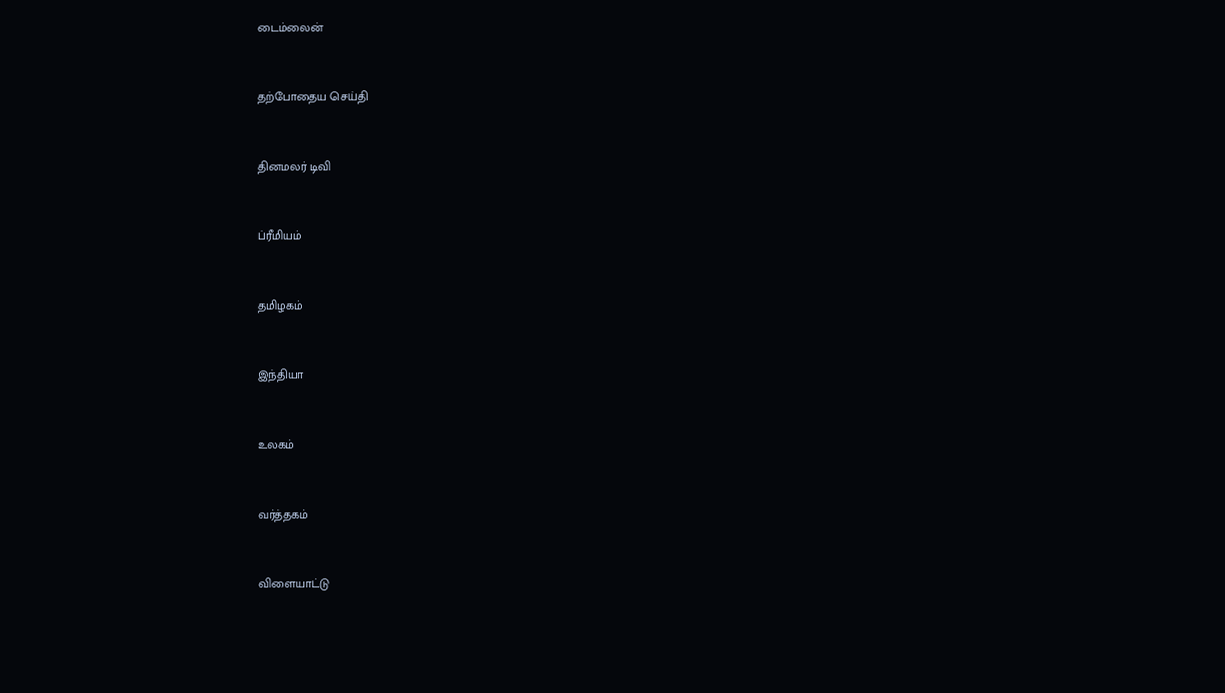டைம்லைன்


தற்போதைய செய்தி


தினமலர் டிவி


ப்ரீமியம்


தமிழகம்


இந்தியா


உலகம்


வர்த்தகம்


விளையாட்டு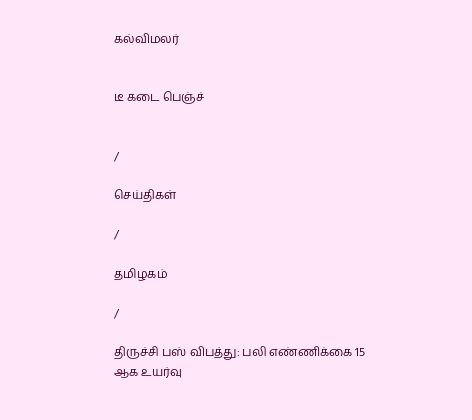கல்விமலர்


டீ கடை பெஞ்ச்


/

செய்திகள்

/

தமிழகம்

/

திருச்சி பஸ் விபத்து: பலி எண்ணிக்கை 15 ஆக உயர்வு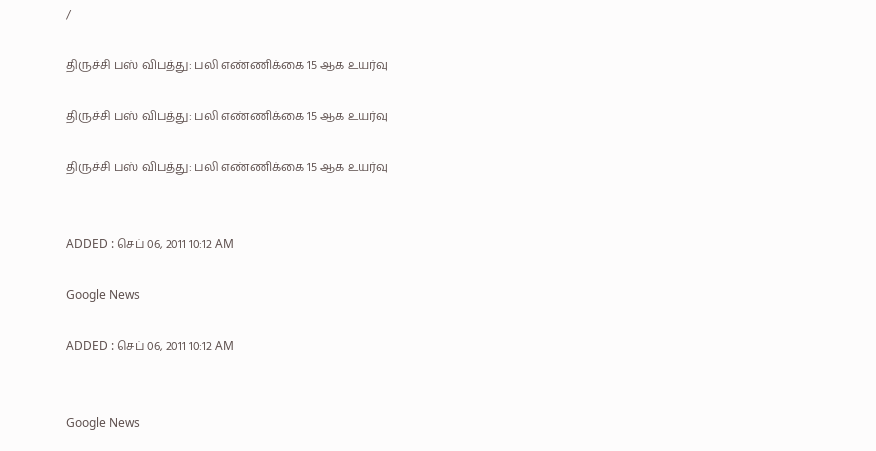/

திருச்சி பஸ் விபத்து: பலி எண்ணிக்கை 15 ஆக உயர்வு

திருச்சி பஸ் விபத்து: பலி எண்ணிக்கை 15 ஆக உயர்வு

திருச்சி பஸ் விபத்து: பலி எண்ணிக்கை 15 ஆக உயர்வு


ADDED : செப் 06, 2011 10:12 AM

Google News

ADDED : செப் 06, 2011 10:12 AM


Google News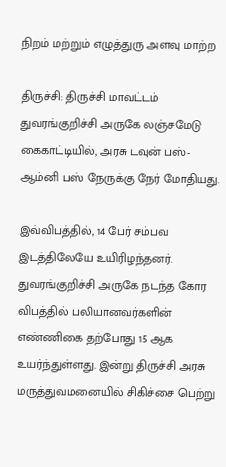நிறம் மற்றும் எழுத்துரு அளவு மாற்ற

திருச்சி: திருச்சி மாவட்டம் துவரங்குறிச்சி அருகே லஞ்சமேடு கைகாட்டியில், அரசு டவுன் பஸ்- ஆம்னி பஸ் நேருக்கு நேர் மோதியது.

இவ்விபத்தில், 14 பேர் சம்பவ இடத்திலேயே உயிரிழந்தனர். துவரங்குறிச்சி அருகே நடந்த கோர விபத்தில் பலியானவர்களின் எண்ணிகை தற்போது 15 ஆக உயர்ந்துள்ளது. இன்று திருச்சி அரசு மருத்துவமனையில் சிகிச்சை பெற்று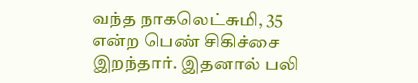வந்த நாகலெட்சுமி, 35 என்ற பெண் சிகிச்சை இறந்தார். இதனால் பலி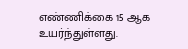எண்ணிக்கை 15 ஆக உயர்ந்துள்ளது.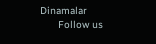Dinamalar
      Follow us